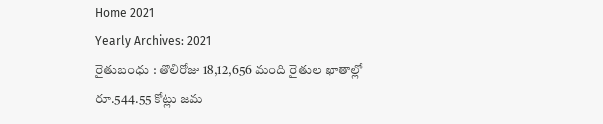Home 2021
Yearly Archives: 2021
రైతుబంధు : తొలిరోజు 18,12,656 మంది రైతుల ఖాతాల్లో రూ.544.55 కోట్లు జమ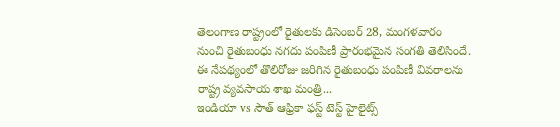తెలంగాణ రాష్ట్రంలో రైతులకు డిసెంబర్ 28, మంగళవారం నుంచి రైతుబంధు నగదు పంపిణీ ప్రారంభమైన సంగతి తెలిసిందే. ఈ నేపథ్యంలో తొలిరోజు జరిగిన రైతుబంధు పంపిణీ వివరాలను రాష్ట్ర వ్యవసాయ శాఖ మంత్రి...
ఇండియా vs సౌత్ ఆఫ్రికా ఫస్ట్ టెస్ట్ హైలైట్స్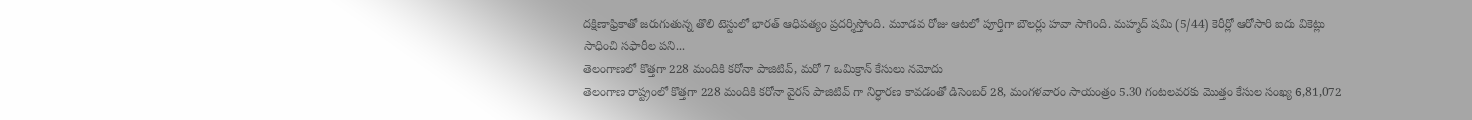దక్షిణాఫ్రికాతో జరుగుతున్న తొలి టెస్టులో భారత్ ఆధిపత్యం ప్రదర్శిస్తోంది. మూడవ రోజు ఆటలో పూర్తిగా బౌలర్లు హవా సాగింది. మహ్మద్ షమి (5/44) కెరీర్లో ఆరోసారి ఐదు వికెట్లు సాధించి సఫారీల పని...
తెలంగాణలో కొత్తగా 228 మందికి కరోనా పాజిటివ్, మరో 7 ఒమిక్రాన్ కేసులు నమోదు
తెలంగాణ రాష్ట్రంలో కొత్తగా 228 మందికి కరోనా వైరస్ పాజిటివ్ గా నిర్ధారణ కావడంతో డిసెంబర్ 28, మంగళవారం సాయంత్రం 5.30 గంటలవరకు మొత్తం కేసుల సంఖ్య 6,81,072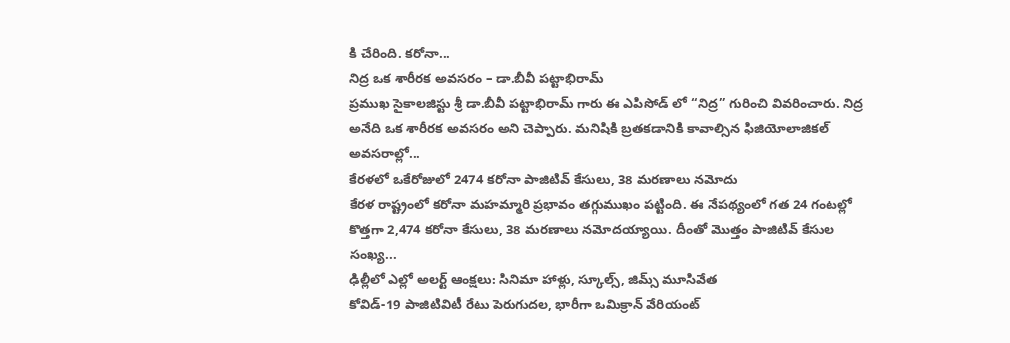కి చేరింది. కరోనా...
నిద్ర ఒక శారీరక అవసరం – డా.బీవీ పట్టాభిరామ్
ప్రముఖ సైకాలజిస్టు శ్రీ డా.బీవీ పట్టాభిరామ్ గారు ఈ ఎపిసోడ్ లో “నిద్ర” గురించి వివరించారు. నిద్ర అనేది ఒక శారీరక అవసరం అని చెప్పారు. మనిషికి బ్రతకడానికి కావాల్సిన ఫిజియోలాజికల్ అవసరాల్లో...
కేరళలో ఒకేరోజులో 2474 కరోనా పాజిటివ్ కేసులు, 38 మరణాలు నమోదు
కేరళ రాష్ట్రంలో కరోనా మహమ్మారి ప్రభావం తగ్గుముఖం పట్టింది. ఈ నేపథ్యంలో గత 24 గంటల్లో కొత్తగా 2,474 కరోనా కేసులు, 38 మరణాలు నమోదయ్యాయి. దీంతో మొత్తం పాజిటివ్ కేసుల సంఖ్య...
ఢిల్లీలో ఎల్లో అలర్ట్ ఆంక్షలు: సినిమా హాళ్లు, స్కూల్స్, జిమ్స్ మూసివేత
కోవిడ్-19 పాజిటివిటీ రేటు పెరుగుదల, భారీగా ఒమిక్రాన్ వేరియంట్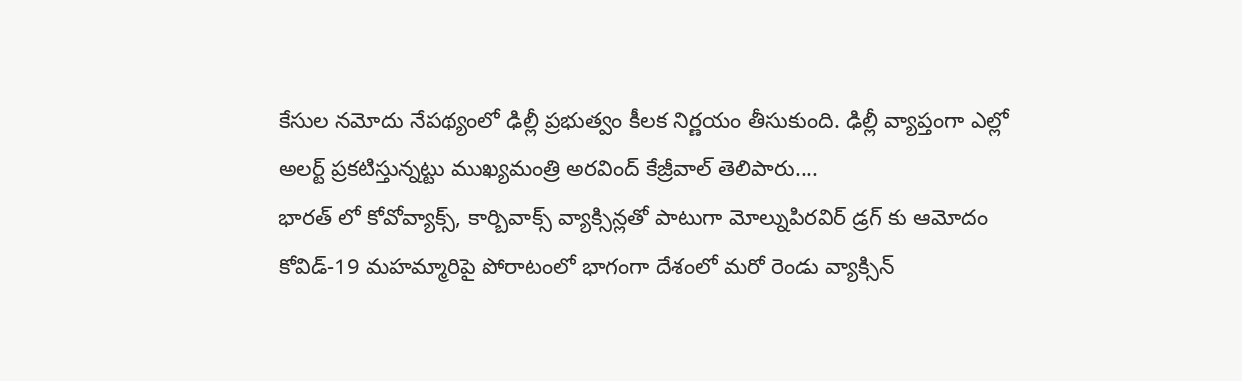కేసుల నమోదు నేపథ్యంలో ఢిల్లీ ప్రభుత్వం కీలక నిర్ణయం తీసుకుంది. ఢిల్లీ వ్యాప్తంగా ఎల్లో అలర్ట్ ప్రకటిస్తున్నట్టు ముఖ్యమంత్రి అరవింద్ కేజ్రీవాల్ తెలిపారు....
భారత్ లో కోవోవ్యాక్స్, కార్బివాక్స్ వ్యాక్సిన్లతో పాటుగా మోల్నుపిరవిర్ డ్రగ్ కు ఆమోదం
కోవిడ్-19 మహమ్మారిపై పోరాటంలో భాగంగా దేశంలో మరో రెండు వ్యాక్సిన్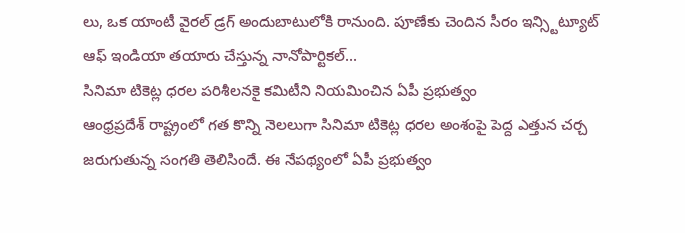లు, ఒక యాంటీ వైరల్ డ్రగ్ అందుబాటులోకి రానుంది. పూణేకు చెందిన సీరం ఇన్స్టిట్యూట్ ఆఫ్ ఇండియా తయారు చేస్తున్న నానోపార్టికల్...
సినిమా టికెట్ల ధరల పరిశీలనకై కమిటీని నియమించిన ఏపీ ప్రభుత్వం
ఆంధ్రప్రదేశ్ రాష్ట్రంలో గత కొన్ని నెలలుగా సినిమా టికెట్ల ధరల అంశంపై పెద్ద ఎత్తున చర్చ జరుగుతున్న సంగతి తెలిసిందే. ఈ నేపథ్యంలో ఏపీ ప్రభుత్వం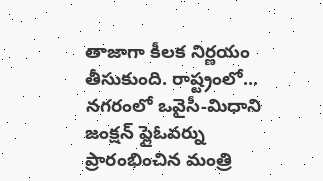తాజాగా కీలక నిర్ణయం తీసుకుంది. రాష్ట్రంలో...
నగరంలో ఒవైసీ-మిధాని జంక్షన్ ఫ్లైఓవర్ను ప్రారంభించిన మంత్రి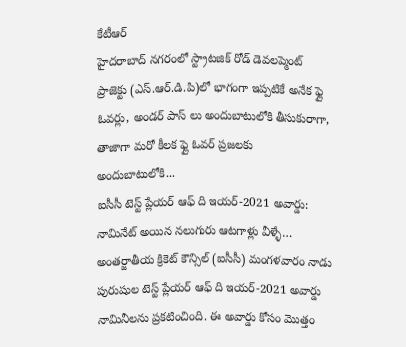కేటీఆర్
హైదరాబాద్ నగరంలో స్ట్రాటజిక్ రోడ్ డెవలప్మెంట్ ప్రాజెక్టు (ఎస్.ఆర్.డి.పి)లో భాగంగా ఇప్పటికే అనేక ఫ్లై ఓవర్లు, అండర్ పాస్ లు అందుబాటులోకి తీసుకురాగా, తాజాగా మరో కీలక ఫ్లై ఓవర్ ప్రజలకు అందుబాటులోకి...
ఐసీసీ టెస్ట్ ప్లేయర్ ఆఫ్ ది ఇయర్-2021 అవార్డు: నామినేట్ అయిన నలుగురు ఆటగాళ్లు వీళ్ళే…
అంతర్జాతీయ క్రికెట్ కౌన్సిల్ (ఐసీసీ) మంగళవారం నాడు పురుషుల టెస్ట్ ప్లేయర్ ఆఫ్ ది ఇయర్-2021 అవార్డు నామినీలను ప్రకటించింది. ఈ అవార్డు కోసం మొత్తం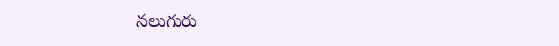నలుగురు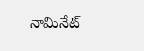నామినేట్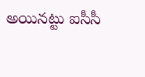అయినట్టు ఐసీసీ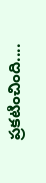ప్రకటించింది....